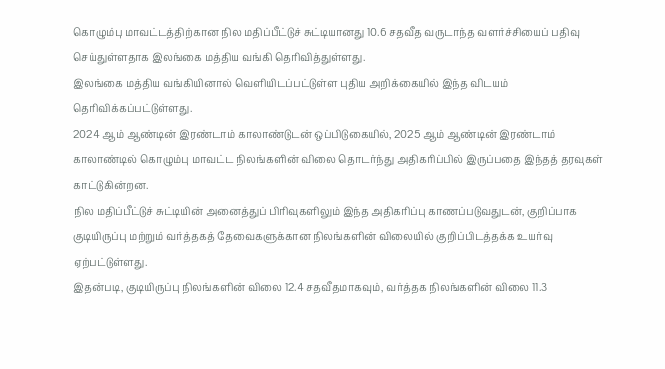கொழும்பு மாவட்டத்திற்கான நில மதிப்பீட்டுச் சுட்டியானது 10.6 சதவீத வருடாந்த வளர்ச்சியைப் பதிவு செய்துள்ளதாக இலங்கை மத்திய வங்கி தெரிவித்துள்ளது.
இலங்கை மத்திய வங்கியினால் வெளியிடப்பட்டுள்ள புதிய அறிக்கையில் இந்த விடயம் தெரிவிக்கப்பட்டுள்ளது.
2024 ஆம் ஆண்டின் இரண்டாம் காலாண்டுடன் ஒப்பிடுகையில், 2025 ஆம் ஆண்டின் இரண்டாம் காலாண்டில் கொழும்பு மாவட்ட நிலங்களின் விலை தொடர்ந்து அதிகரிப்பில் இருப்பதை இந்தத் தரவுகள் காட்டுகின்றன.
நில மதிப்பீட்டுச் சுட்டியின் அனைத்துப் பிரிவுகளிலும் இந்த அதிகரிப்பு காணப்படுவதுடன், குறிப்பாக குடியிருப்பு மற்றும் வர்த்தகத் தேவைகளுக்கான நிலங்களின் விலையில் குறிப்பிடத்தக்க உயர்வு ஏற்பட்டுள்ளது.
இதன்படி, குடியிருப்பு நிலங்களின் விலை 12.4 சதவீதமாகவும், வர்த்தக நிலங்களின் விலை 11.3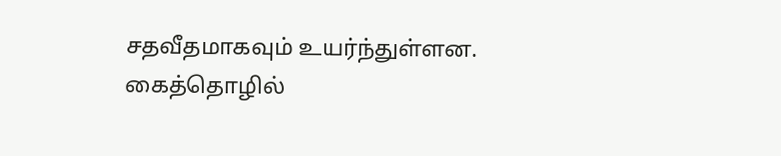சதவீதமாகவும் உயர்ந்துள்ளன.
கைத்தொழில்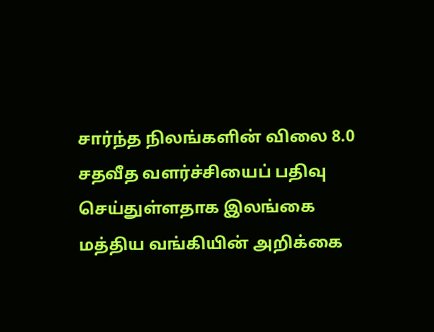சார்ந்த நிலங்களின் விலை 8.0 சதவீத வளர்ச்சியைப் பதிவு செய்துள்ளதாக இலங்கை மத்திய வங்கியின் அறிக்கை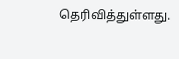தெரிவித்துள்ளது.